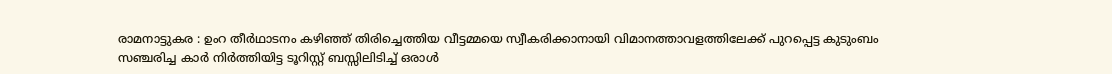രാമനാട്ടുകര : ഉംറ തീർഥാടനം കഴിഞ്ഞ് തിരിച്ചെത്തിയ വീട്ടമ്മയെ സ്വീകരിക്കാനായി വിമാനത്താവളത്തിലേക്ക് പുറപ്പെട്ട കുടുംബം സഞ്ചരിച്ച കാർ നിർത്തിയിട്ട ടൂറിസ്റ്റ് ബസ്സിലിടിച്ച് ഒരാൾ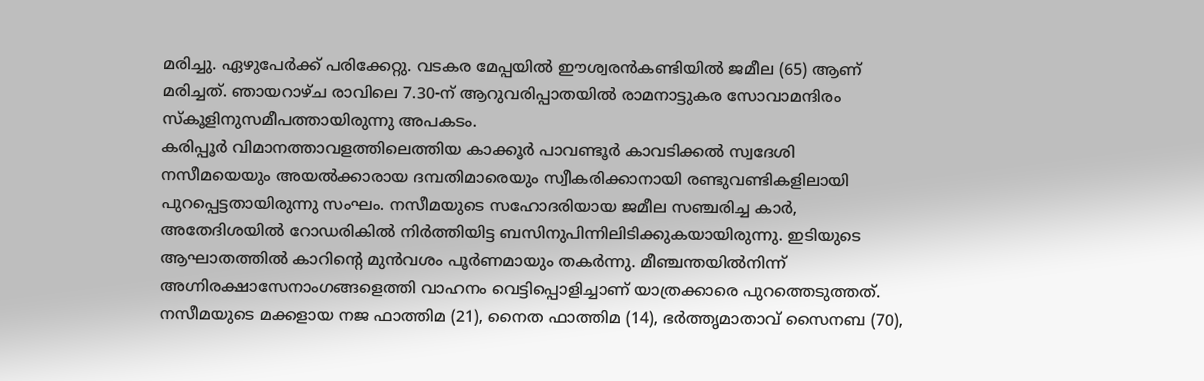മരിച്ചു. ഏഴുപേർക്ക് പരിക്കേറ്റു. വടകര മേപ്പയിൽ ഈശ്വരൻകണ്ടിയിൽ ജമീല (65) ആണ് മരിച്ചത്. ഞായറാഴ്ച രാവിലെ 7.30-ന് ആറുവരിപ്പാതയിൽ രാമനാട്ടുകര സോവാമന്ദിരം സ്കൂളിനുസമീപത്തായിരുന്നു അപകടം.
കരിപ്പൂർ വിമാനത്താവളത്തിലെത്തിയ കാക്കൂർ പാവണ്ടൂർ കാവടിക്കൽ സ്വദേശി നസീമയെയും അയൽക്കാരായ ദമ്പതിമാരെയും സ്വീകരിക്കാനായി രണ്ടുവണ്ടികളിലായി പുറപ്പെട്ടതായിരുന്നു സംഘം. നസീമയുടെ സഹോദരിയായ ജമീല സഞ്ചരിച്ച കാർ, അതേദിശയിൽ റോഡരികിൽ നിർത്തിയിട്ട ബസിനുപിന്നിലിടിക്കുകയായിരുന്നു. ഇടിയുടെ ആഘാതത്തിൽ കാറിന്റെ മുൻവശം പൂർണമായും തകർന്നു. മീഞ്ചന്തയിൽനിന്ന് അഗ്നിരക്ഷാസേനാംഗങ്ങളെത്തി വാഹനം വെട്ടിപ്പൊളിച്ചാണ് യാത്രക്കാരെ പുറത്തെടുത്തത്.
നസീമയുടെ മക്കളായ നജ ഫാത്തിമ (21), നൈത ഫാത്തിമ (14), ഭർത്തൃമാതാവ് സൈനബ (70),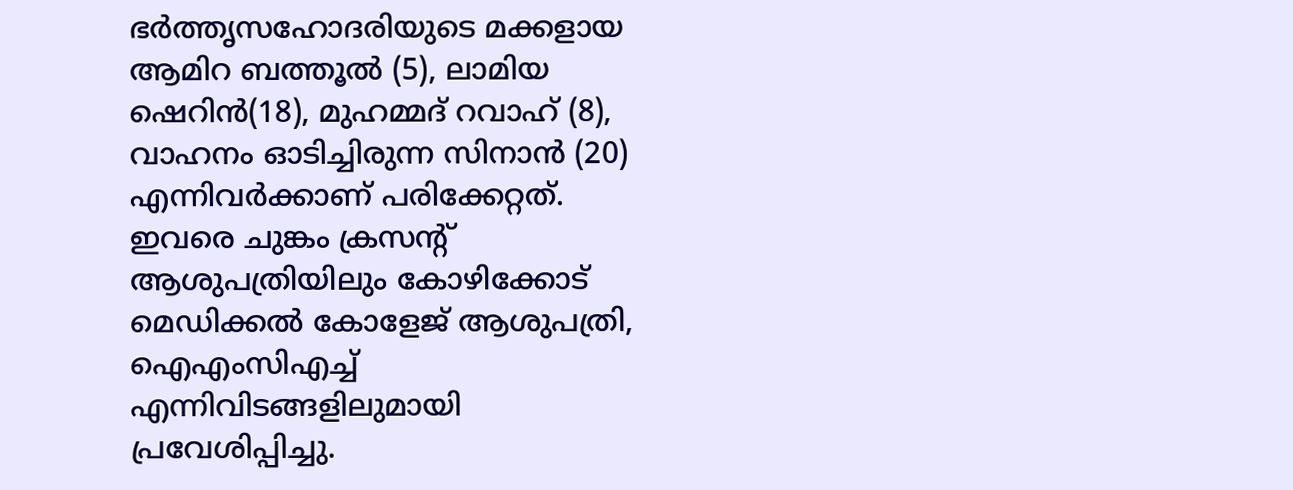ഭർത്തൃസഹോദരിയുടെ മക്കളായ ആമിറ ബത്തൂൽ (5), ലാമിയ ഷെറിൻ(18), മുഹമ്മദ് റവാഹ് (8), വാഹനം ഓടിച്ചിരുന്ന സിനാൻ (20) എന്നിവർക്കാണ് പരിക്കേറ്റത്. ഇവരെ ചുങ്കം ക്രസന്റ് ആശുപത്രിയിലും കോഴിക്കോട് മെഡിക്കൽ കോളേജ് ആശുപത്രി, ഐഎംസിഎച്ച് എന്നിവിടങ്ങളിലുമായി പ്രവേശിപ്പിച്ചു.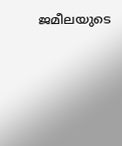ജമീലയുടെ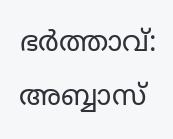ഭർത്താവ്: അബ്ബാസ്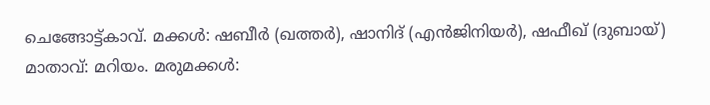ചെങ്ങോട്ട്കാവ്. മക്കൾ: ഷബീർ (ഖത്തർ), ഷാനിദ് (എൻജിനിയർ), ഷഫീഖ് (ദുബായ്) മാതാവ്: മറിയം. മരുമക്കൾ: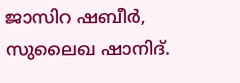ജാസിറ ഷബീർ, സുലൈഖ ഷാനിദ്.